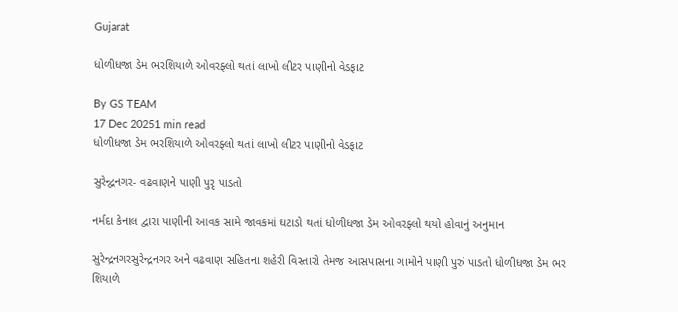Gujarat

ધોળીધજા ડેમ ભરશિયાળે ઓવરફ્લો થતાં લાખો લીટર પાણીનો વેડફાટ

By GS TEAM
17 Dec 20251 min read
ધોળીધજા ડેમ ભરશિયાળે ઓવરફ્લો થતાં લાખો લીટર પાણીનો વેડફાટ

સુરેન્દ્વનગર- વઢવાણને પાણી પુરૃ પાડતો

નર્મદા કેનાલ દ્વારા પાણીની આવક સામે જાવકમાં ઘટાડો થતાં ધોળીધજા ડેમ ઓવરફ્લો થયો હોવાનું અનુમાન

સુરેન્દ્રનગરસુરેન્દ્રનગર અને વઢવાણ સહિતના શહેરી વિસ્તારો તેમજ આસપાસના ગામોને પાણી પુરું પાડતો ધોળીધજા ડેમ ભર શિયાળે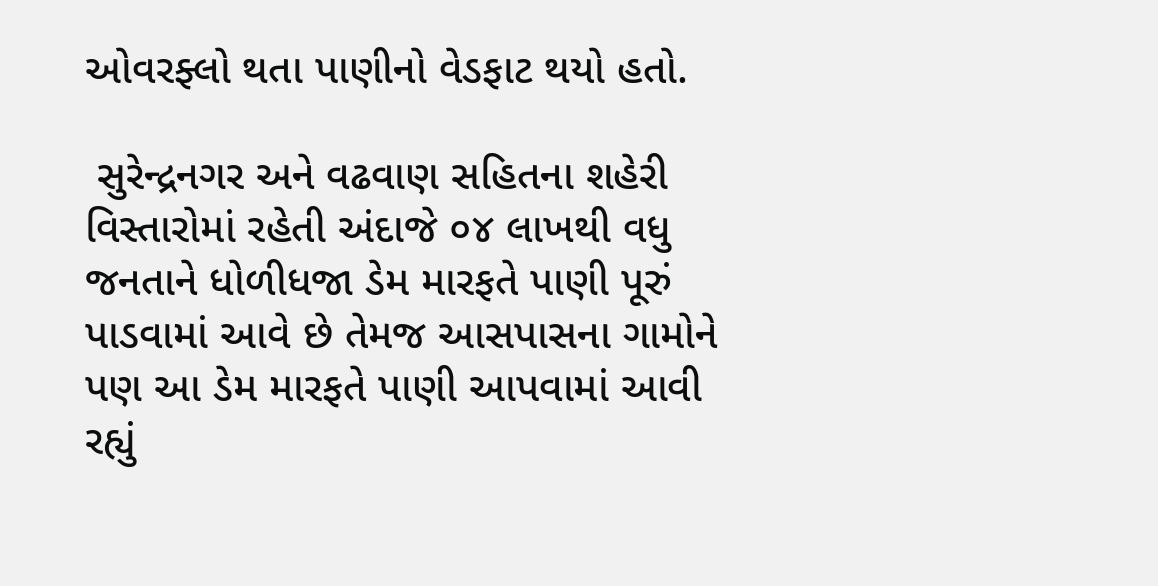ઓવરફ્લો થતા પાણીનો વેડફાટ થયો હતો.

 સુરેન્દ્રનગર અને વઢવાણ સહિતના શહેરી વિસ્તારોમાં રહેતી અંદાજે ૦૪ લાખથી વધુ જનતાને ધોળીધજા ડેમ મારફતે પાણી પૂરું પાડવામાં આવે છે તેમજ આસપાસના ગામોને પણ આ ડેમ મારફતે પાણી આપવામાં આવી રહ્યું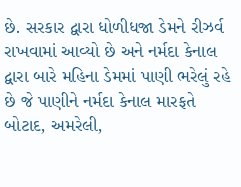છે. સરકાર દ્વારા ધોળીધજા ડેમને રીઝર્વ રાખવામાં આવ્યો છે અને નર્મદા કેનાલ દ્વારા બારે મહિના ડેમમાં પાણી ભરેલું રહે છે જે પાણીને નર્મદા કેનાલ મારફતે બોટાદ, અમરેલી,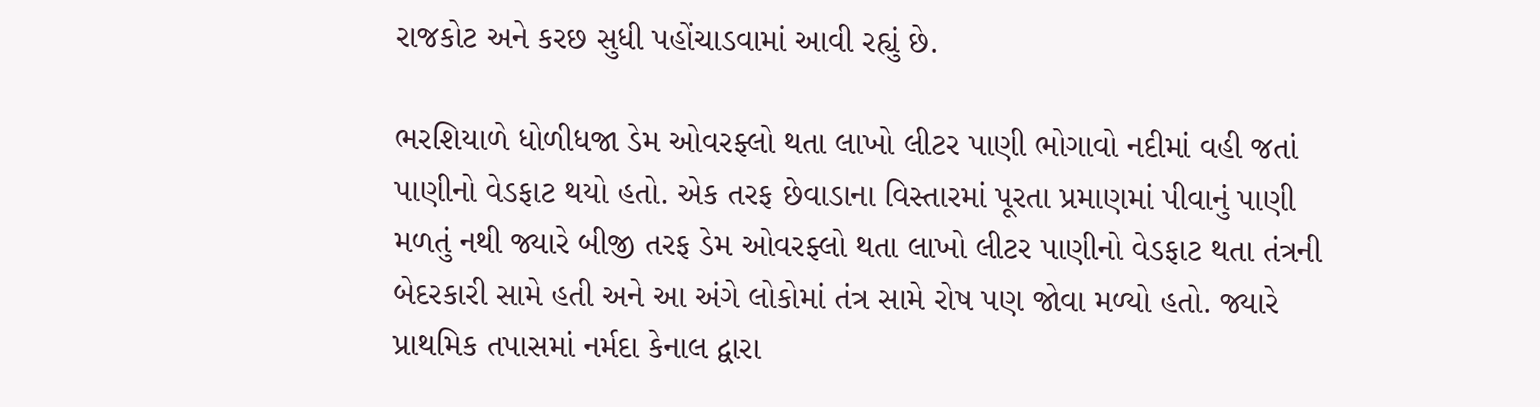રાજકોટ અને કરછ સુધી પહોંચાડવામાં આવી રહ્યું છે.

ભરશિયાળે ધોળીધજા ડેમ ઓવરફ્લો થતા લાખો લીટર પાણી ભોગાવો નદીમાં વહી જતાં પાણીનો વેડફાટ થયો હતો. એક તરફ છેવાડાના વિસ્તારમાં પૂરતા પ્રમાણમાં પીવાનું પાણી મળતું નથી જ્યારે બીજી તરફ ડેમ ઓવરફ્લો થતા લાખો લીટર પાણીનો વેડફાટ થતા તંત્રની બેદરકારી સામે હતી અને આ અંગે લોકોમાં તંત્ર સામે રોષ પણ જોવા મળ્યો હતો. જ્યારે પ્રાથમિક તપાસમાં નર્મદા કેનાલ દ્વારા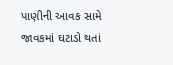પાણીની આવક સામે જાવકમાં ઘટાડો થતાં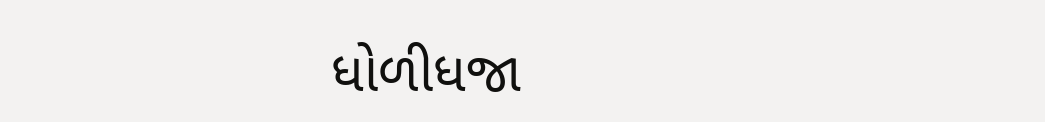ધોળીધજા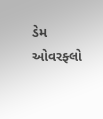ડેમ ઓવરફ્લો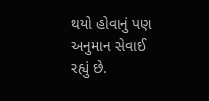થયો હોવાનું પણ અનુમાન સેવાઈ રહ્યું છે.